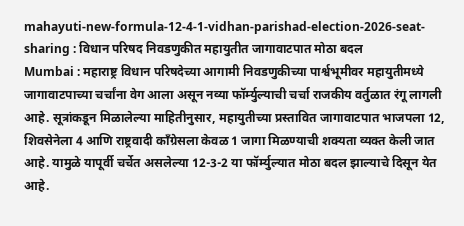mahayuti-new-formula-12-4-1-vidhan-parishad-election-2026-seat-sharing : विधान परिषद निवडणुकीत महायुतीत जागावाटपात मोठा बदल
Mumbai : महाराष्ट्र विधान परिषदेच्या आगामी निवडणुकीच्या पार्श्वभूमीवर महायुतीमध्ये जागावाटपाच्या चर्चांना वेग आला असून नव्या फॉर्म्युल्याची चर्चा राजकीय वर्तुळात रंगू लागली आहे. सूत्रांकडून मिळालेल्या माहितीनुसार, महायुतीच्या प्रस्तावित जागावाटपात भाजपला 12, शिवसेनेला 4 आणि राष्ट्रवादी काँग्रेसला केवळ 1 जागा मिळण्याची शक्यता व्यक्त केली जात आहे. यामुळे यापूर्वी चर्चेत असलेल्या 12-3-2 या फॉर्म्युल्यात मोठा बदल झाल्याचे दिसून येत आहे.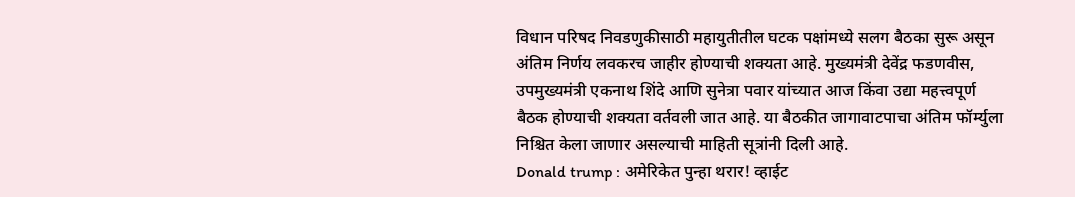विधान परिषद निवडणुकीसाठी महायुतीतील घटक पक्षांमध्ये सलग बैठका सुरू असून अंतिम निर्णय लवकरच जाहीर होण्याची शक्यता आहे. मुख्यमंत्री देवेंद्र फडणवीस, उपमुख्यमंत्री एकनाथ शिंदे आणि सुनेत्रा पवार यांच्यात आज किंवा उद्या महत्त्वपूर्ण बैठक होण्याची शक्यता वर्तवली जात आहे. या बैठकीत जागावाटपाचा अंतिम फॉर्म्युला निश्चित केला जाणार असल्याची माहिती सूत्रांनी दिली आहे.
Donald trump : अमेरिकेत पुन्हा थरार! व्हाईट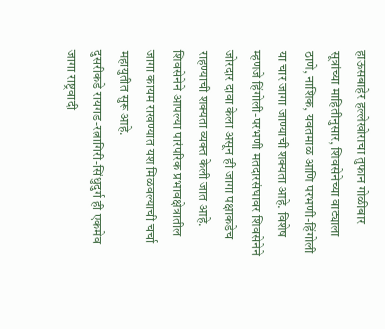हाऊसबाहेर हल्लेखोराचा तुफान गोळीबार
सूत्रांच्या माहितीनुसार, शिवसेनेच्या वाट्याला ठाणे, नाशिक, यवतमाळ आणि परभणी-हिंगोली या चार जागा जाण्याची शक्यता आहे. विशेष म्हणजे हिंगोली-परभणी मतदारसंघावर शिवसेनेने जोरदार दावा केला असून ही जागा पक्षाकडेच राहण्याची शक्यता व्यक्त केली जात आहे. शिवसेनेने आपल्या पारंपरिक प्रभावक्षेत्रातील जागा कायम राखण्यात यश मिळवल्याची चर्चा महायुतीत सुरू आहे.
दुसरीकडे रायगड-रत्नागिरी-सिंधुदुर्ग ही एकमेव जागा राष्ट्रवादी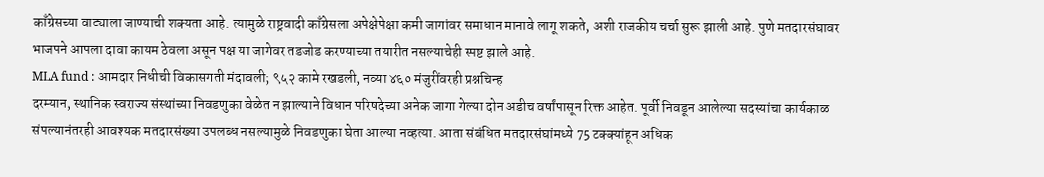काँग्रेसच्या वाट्याला जाण्याची शक्यता आहे. त्यामुळे राष्ट्रवादी काँग्रेसला अपेक्षेपेक्षा कमी जागांवर समाधान मानावे लागू शकते, अशी राजकीय चर्चा सुरू झाली आहे. पुणे मतदारसंघावर भाजपने आपला दावा कायम ठेवला असून पक्ष या जागेवर तडजोड करण्याच्या तयारीत नसल्याचेही स्पष्ट झाले आहे.
MLA fund : आमदार निधीची विकासगती मंदावली; ९५२ कामे रखडली, नव्या ४६० मंजुरींवरही प्रश्नचिन्ह
दरम्यान, स्थानिक स्वराज्य संस्थांच्या निवडणुका वेळेत न झाल्याने विधान परिषदेच्या अनेक जागा गेल्या दोन अडीच वर्षांपासून रिक्त आहेत. पूर्वी निवडून आलेल्या सदस्यांचा कार्यकाळ संपल्यानंतरही आवश्यक मतदारसंख्या उपलब्ध नसल्यामुळे निवडणुका घेता आल्या नव्हत्या. आता संबंधित मतदारसंघांमध्ये 75 टक्क्यांहून अधिक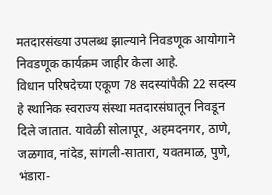मतदारसंख्या उपलब्ध झाल्याने निवडणूक आयोगाने निवडणूक कार्यक्रम जाहीर केला आहे.
विधान परिषदेच्या एकूण 78 सदस्यांपैकी 22 सदस्य हे स्थानिक स्वराज्य संस्था मतदारसंघातून निवडून दिले जातात. यावेळी सोलापूर, अहमदनगर, ठाणे, जळगाव, नांदेड, सांगली-सातारा, यवतमाळ, पुणे, भंडारा-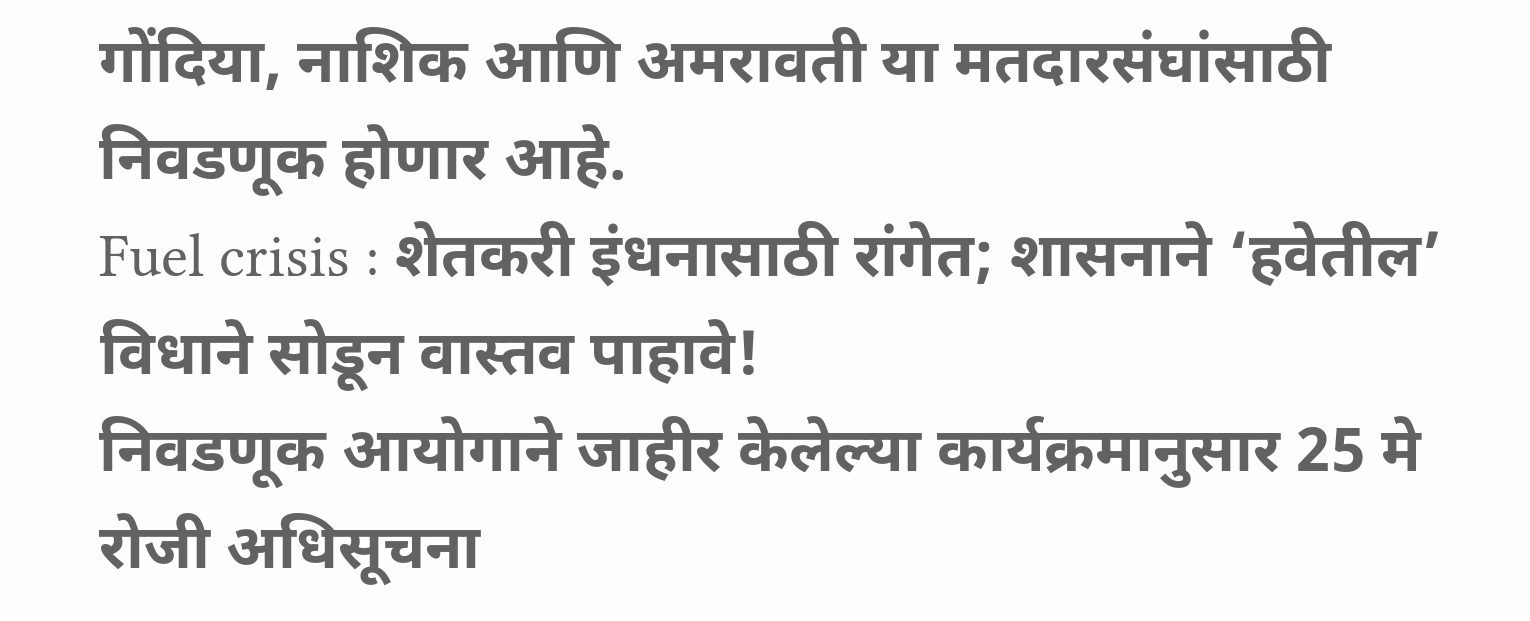गोंदिया, नाशिक आणि अमरावती या मतदारसंघांसाठी निवडणूक होणार आहे.
Fuel crisis : शेतकरी इंधनासाठी रांगेत; शासनाने ‘हवेतील’ विधाने सोडून वास्तव पाहावे!
निवडणूक आयोगाने जाहीर केलेल्या कार्यक्रमानुसार 25 मे रोजी अधिसूचना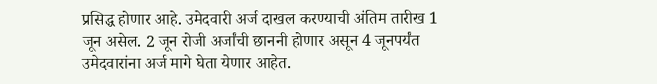प्रसिद्ध होणार आहे. उमेदवारी अर्ज दाखल करण्याची अंतिम तारीख 1 जून असेल. 2 जून रोजी अर्जांची छाननी होणार असून 4 जूनपर्यंत उमेदवारांना अर्ज मागे घेता येणार आहेत.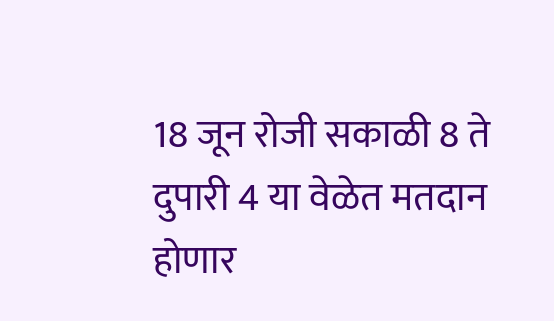18 जून रोजी सकाळी 8 ते दुपारी 4 या वेळेत मतदान होणार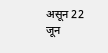असून 22 जून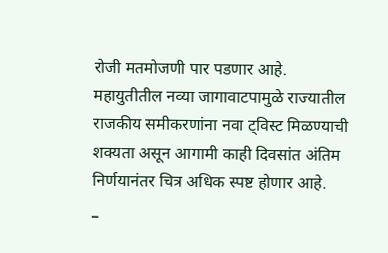रोजी मतमोजणी पार पडणार आहे.
महायुतीतील नव्या जागावाटपामुळे राज्यातील राजकीय समीकरणांना नवा ट्विस्ट मिळण्याची शक्यता असून आगामी काही दिवसांत अंतिम निर्णयानंतर चित्र अधिक स्पष्ट होणार आहे.
_